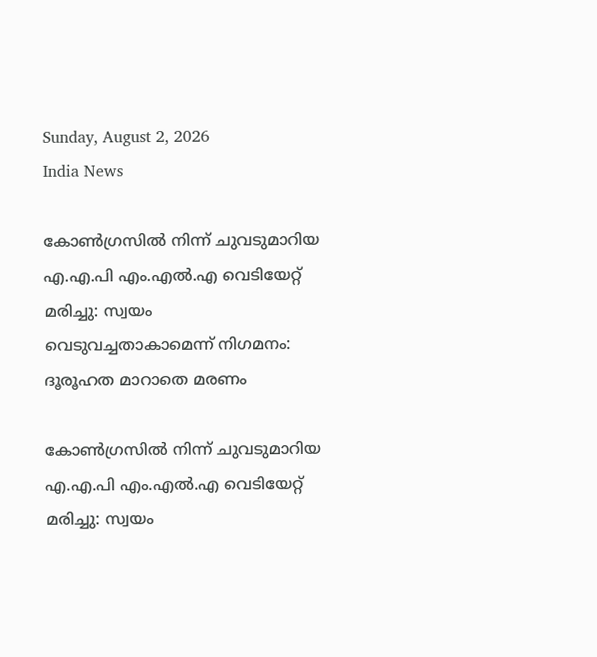Sunday, August 2, 2026
India News

കോണ്‍ഗ്രസില്‍ നിന്ന് ചുവടുമാറിയ എ.എ.പി എം.എല്‍.എ വെടിയേറ്റ് മരിച്ചു: സ്വയം വെടുവച്ചതാകാമെന്ന് നിഗമനം: ദൂരൂഹത മാറാതെ മരണം

കോണ്‍ഗ്രസില്‍ നിന്ന് ചുവടുമാറിയ എ.എ.പി എം.എല്‍.എ വെടിയേറ്റ് മരിച്ചു: സ്വയം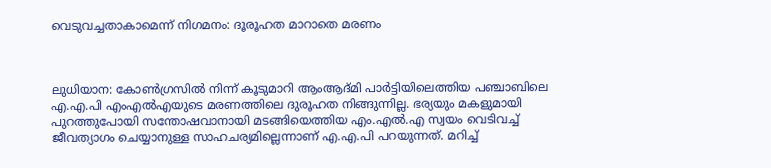വെടുവച്ചതാകാമെന്ന് നിഗമനം: ദൂരൂഹത മാറാതെ മരണം



ലുധിയാന: കോണ്‍ഗ്രസില്‍ നിന്ന് കൂടുമാറി ആംആദ്മി പാര്‍ട്ടിയിലെത്തിയ പഞ്ചാബിലെ എ.എ.പി എംഎല്‍എയുടെ മരണത്തിലെ ദുരൂഹത നിങ്ങുന്നില്ല. ഭര്യയും മകളുമായി പുറത്തുപോയി സന്തോഷവാനായി മടങ്ങിയെത്തിയ എം.എല്‍.എ സ്വയം വെടിവച്ച് ജീവത്യാഗം ചെയ്യാനുള്ള സാഹചര്യമില്ലെന്നാണ് എ.എ.പി പറയുന്നത്. മറിച്ച്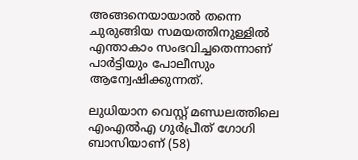അങ്ങനെയായാല്‍ തന്നെ ചുരുങ്ങിയ സമയത്തിനുള്ളില്‍ എന്താകാം സംഭവിച്ചതെന്നാണ് പാര്‍ട്ടിയും പോലീസും ആന്വേഷിക്കുന്നത്.

ലുധിയാന വെസ്റ്റ് മണ്ഡലത്തിലെ എംഎല്‍എ ഗുര്‍പ്രീത് ഗോഗി ബാസിയാണ് (58)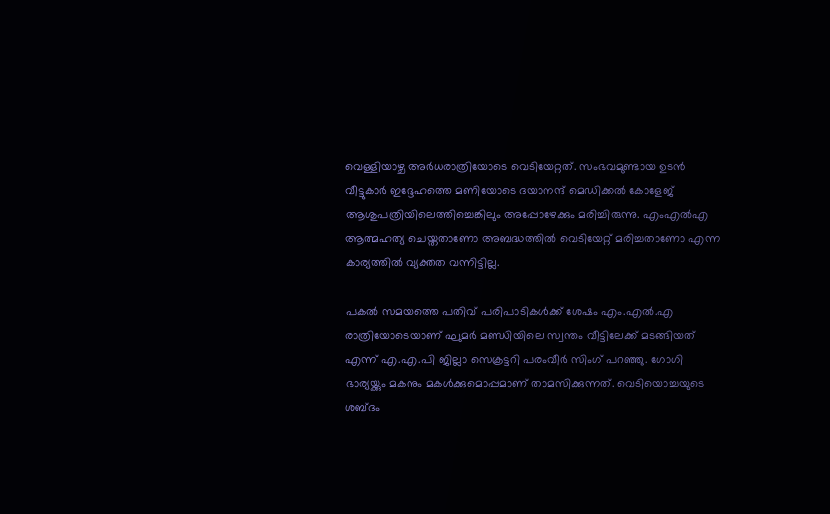വെള്ളിയാഴ്ച അര്‍ധരാത്രിയോടെ വെടിയേറ്റത്. സംഭവമുണ്ടായ ഉടന്‍ വീട്ടുകാര്‍ ഇദ്ദേഹത്തെ മണിയോടെ ദയാനന്ദ് മെഡിക്കല്‍ കോളേജ് ആശുപത്രിയിലെത്തിച്ചെങ്കിലും അപ്പോഴേക്കും മരിച്ചിരുന്നു. എംഎല്‍എ ആത്മഹത്യ ചെയ്തതാണോ അബദ്ധത്തില്‍ വെടിയേറ്റ് മരിച്ചതാണോ എന്ന കാര്യത്തില്‍ വ്യക്തത വന്നിട്ടില്ല.

പകല്‍ സമയത്തെ പതിവ് പരിപാടികള്‍ക്ക് ശേഷം എം.എല്‍.എ രാത്രിയോടെയാണ് ഘുമര്‍ മണ്ഡിയിലെ സ്വന്തം വീട്ടിലേക്ക് മടങ്ങിയത് എന്ന് എ.എ.പി ജില്ലാ സെക്രട്ടറി പരംവീര്‍ സിംഗ് പറഞ്ഞു. ഗോഗി ഭാര്യയ്ക്കും മകനും മകള്‍ക്കുമൊപ്പമാണ് താമസിക്കുന്നത്. വെടിയൊച്ചയുടെ ശബ്ദം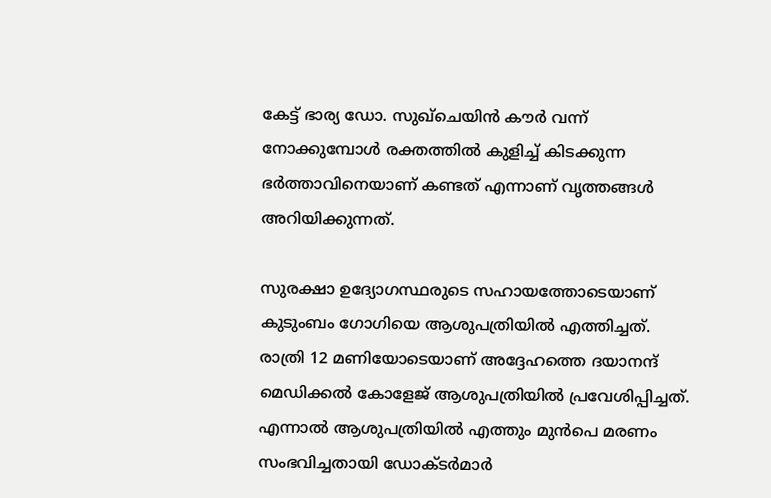കേട്ട് ഭാര്യ ഡോ. സുഖ്‌ചെയിന്‍ കൗര്‍ വന്ന് നോക്കുമ്പോള്‍ രക്തത്തില്‍ കുളിച്ച് കിടക്കുന്ന ഭര്‍ത്താവിനെയാണ് കണ്ടത് എന്നാണ് വൃത്തങ്ങള്‍ അറിയിക്കുന്നത്.

സുരക്ഷാ ഉദ്യോഗസ്ഥരുടെ സഹായത്തോടെയാണ് കുടുംബം ഗോഗിയെ ആശുപത്രിയില്‍ എത്തിച്ചത്. രാത്രി 12 മണിയോടെയാണ് അദ്ദേഹത്തെ ദയാനന്ദ് മെഡിക്കല്‍ കോളേജ് ആശുപത്രിയില്‍ പ്രവേശിപ്പിച്ചത്. എന്നാല്‍ ആശുപത്രിയില്‍ എത്തും മുന്‍പെ മരണം സംഭവിച്ചതായി ഡോക്ടര്‍മാര്‍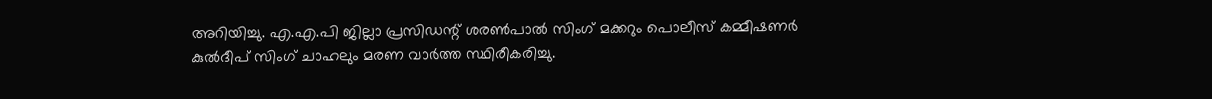അറിയിച്ചു. എ.എ.പി ജില്ലാ പ്രസിഡന്റ് ശരണ്‍പാല്‍ സിംഗ് മക്കറും പൊലീസ് കമ്മീഷണര്‍ കുല്‍ദീപ് സിംഗ് ചാഹലും മരണ വാര്‍ത്ത സ്ഥിരീകരിച്ചു.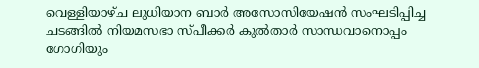വെള്ളിയാഴ്ച ലുധിയാന ബാര്‍ അസോസിയേഷന്‍ സംഘടിപ്പിച്ച ചടങ്ങില്‍ നിയമസഭാ സ്പീക്കര്‍ കുല്‍താര്‍ സാന്ധവാനൊപ്പം ഗോഗിയും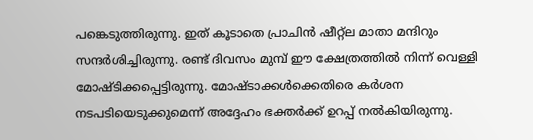പങ്കെടുത്തിരുന്നു. ഇത് കൂടാതെ പ്രാചിന്‍ ഷീറ്റ്‌ല മാതാ മന്ദിറും സന്ദര്‍ശിച്ചിരുന്നു. രണ്ട് ദിവസം മുമ്പ് ഈ ക്ഷേത്രത്തില്‍ നിന്ന് വെള്ളി മോഷ്ടിക്കപ്പെട്ടിരുന്നു. മോഷ്ടാക്കള്‍ക്കെതിരെ കര്‍ശന നടപടിയെടുക്കുമെന്ന് അദ്ദേഹം ഭക്തര്‍ക്ക് ഉറപ്പ് നല്‍കിയിരുന്നു.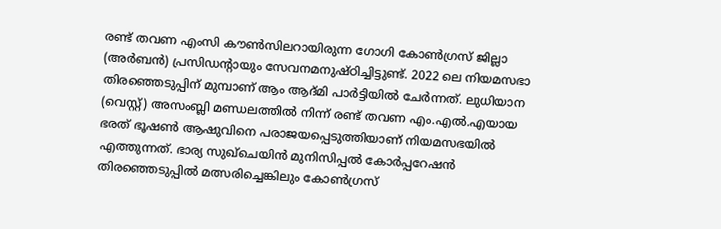രണ്ട് തവണ എംസി കൗണ്‍സിലറായിരുന്ന ഗോഗി കോണ്‍ഗ്രസ് ജില്ലാ (അര്‍ബന്‍) പ്രസിഡന്റായും സേവനമനുഷ്ഠിച്ചിട്ടുണ്ട്. 2022 ലെ നിയമസഭാ തിരഞ്ഞെടുപ്പിന് മുമ്പാണ് ആം ആദ്മി പാര്‍ട്ടിയില്‍ ചേര്‍ന്നത്. ലുധിയാന (വെസ്റ്റ്) അസംബ്ലി മണ്ഡലത്തില്‍ നിന്ന് രണ്ട് തവണ എം.എല്‍.എയായ ഭരത് ഭൂഷണ്‍ ആഷുവിനെ പരാജയപ്പെടുത്തിയാണ് നിയമസഭയില്‍ എത്തുന്നത്. ഭാര്യ സുഖ്‌ചെയിന്‍ മുനിസിപ്പല്‍ കോര്‍പ്പറേഷന്‍ തിരഞ്ഞെടുപ്പില്‍ മത്സരിച്ചെങ്കിലും കോണ്‍ഗ്രസ്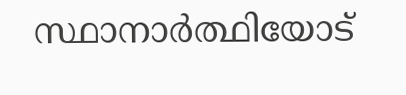സ്ഥാനാര്‍ത്ഥിയോട്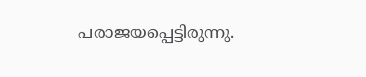പരാജയപ്പെട്ടിരുന്നു.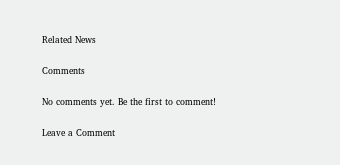Related News

Comments

No comments yet. Be the first to comment!

Leave a Comment